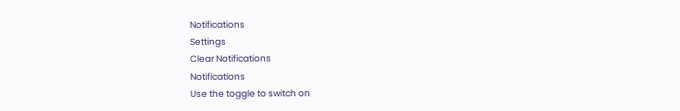Notifications
Settings
Clear Notifications
Notifications
Use the toggle to switch on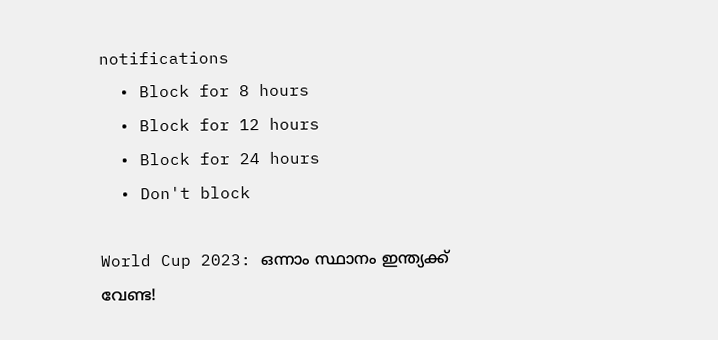notifications
  • Block for 8 hours
  • Block for 12 hours
  • Block for 24 hours
  • Don't block

World Cup 2023: ഒന്നാം സ്ഥാനം ഇന്ത്യക്ക് വേണ്ട!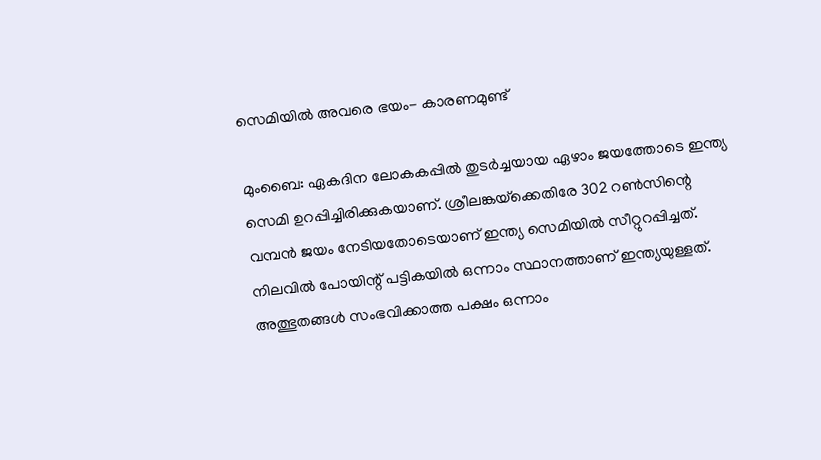സെമിയില്‍ അവരെ ഭയം- കാരണമുണ്ട്

മുംബൈ: ഏകദിന ലോകകപ്പില്‍ തുടര്‍ച്ചയായ ഏഴാം ജയത്തോടെ ഇന്ത്യ സെമി ഉറപ്പിച്ചിരിക്കുകയാണ്. ശ്രീലങ്കയ്‌ക്കെതിരേ 302 റണ്‍സിന്റെ വമ്പന്‍ ജയം നേടിയതോടെയാണ് ഇന്ത്യ സെമിയില്‍ സീറ്റുറപ്പിച്ചത്. നിലവില്‍ പോയിന്റ് പട്ടികയില്‍ ഒന്നാം സ്ഥാനത്താണ് ഇന്ത്യയുള്ളത്. അത്ഭുതങ്ങള്‍ സംഭവിക്കാത്ത പക്ഷം ഒന്നാം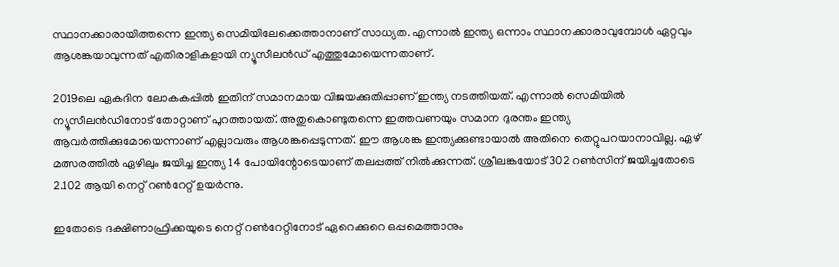സ്ഥാനക്കാരായിത്തന്നെ ഇന്ത്യ സെമിയിലേക്കെത്താനാണ് സാധ്യത. എന്നാല്‍ ഇന്ത്യ ഒന്നാം സ്ഥാനക്കാരാവുമ്പോള്‍ ഏറ്റവും ആശങ്കയാവുന്നത് എതിരാളികളായി ന്യൂസീലന്‍ഡ് എത്തുമോയെന്നതാണ്.

2019ലെ ഏകദിന ലോകകപ്പില്‍ ഇതിന് സമാനമായ വിജയക്കുതിപ്പാണ് ഇന്ത്യ നടത്തിയത്. എന്നാല്‍ സെമിയില്‍ ന്യൂസീലന്‍ഡിനോട് തോറ്റാണ് പുറത്തായത്. അതുകൊണ്ടുതന്നെ ഇത്തവണയും സമാന ദുരന്തം ഇന്ത്യ ആവര്‍ത്തിക്കുമോയെന്നാണ് എല്ലാവരും ആശങ്കപ്പെടുന്നത്. ഈ ആശങ്ക ഇന്ത്യക്കുണ്ടായാല്‍ അതിനെ തെറ്റുപറയാനാവില്ല. ഏഴ് മത്സരത്തില്‍ ഏഴിലും ജയിച്ച ഇന്ത്യ 14 പോയിന്റോടെയാണ് തലപ്പത്ത് നില്‍ക്കുന്നത്. ശ്രീലങ്കയോട് 302 റണ്‍സിന് ജയിച്ചതോടെ 2.102 ആയി നെറ്റ് റണ്‍റേറ്റ് ഉയര്‍ന്നു.

ഇതോടെ ദക്ഷിണാഫ്രിക്കയുടെ നെറ്റ് റണ്‍റേറ്റിനോട് ഏറെക്കുറെ ഒപ്പമെത്താനും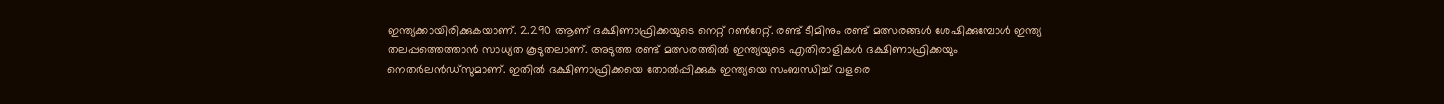ഇന്ത്യക്കായിരിക്കുകയാണ്. 2.290 ആണ് ദക്ഷിണാഫ്രിക്കയുടെ നെറ്റ് റണ്‍റേറ്റ്. രണ്ട് ടീമിനും രണ്ട് മത്സരങ്ങള്‍ ശേഷിക്കുമ്പോള്‍ ഇന്ത്യ തലപ്പത്തെത്താന്‍ സാധ്യത കൂടുതലാണ്. അടുത്ത രണ്ട് മത്സരത്തില്‍ ഇന്ത്യയുടെ എതിരാളികള്‍ ദക്ഷിണാഫ്രിക്കയും നെതര്‍ലന്‍ഡ്‌സുമാണ്. ഇതില്‍ ദക്ഷിണാഫ്രിക്കയെ തോല്‍പ്പിക്കുക ഇന്ത്യയെ സംബന്ധിച്ച് വളരെ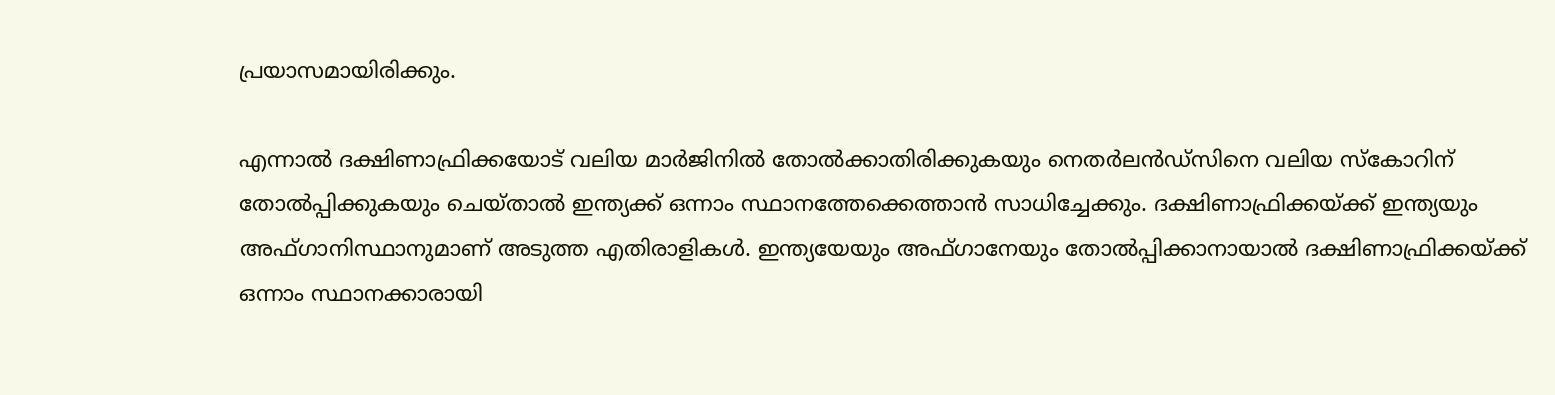പ്രയാസമായിരിക്കും.

എന്നാല്‍ ദക്ഷിണാഫ്രിക്കയോട് വലിയ മാര്‍ജിനില്‍ തോല്‍ക്കാതിരിക്കുകയും നെതര്‍ലന്‍ഡ്‌സിനെ വലിയ സ്‌കോറിന് തോല്‍പ്പിക്കുകയും ചെയ്താല്‍ ഇന്ത്യക്ക് ഒന്നാം സ്ഥാനത്തേക്കെത്താന്‍ സാധിച്ചേക്കും. ദക്ഷിണാഫ്രിക്കയ്ക്ക് ഇന്ത്യയും അഫ്ഗാനിസ്ഥാനുമാണ് അടുത്ത എതിരാളികള്‍. ഇന്ത്യയേയും അഫ്ഗാനേയും തോല്‍പ്പിക്കാനായാല്‍ ദക്ഷിണാഫ്രിക്കയ്ക്ക് ഒന്നാം സ്ഥാനക്കാരായി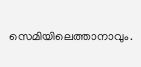സെമിയിലെത്താനാവും.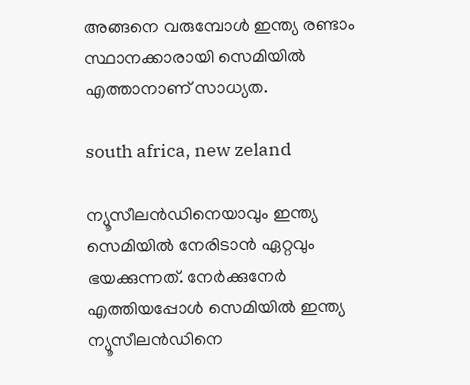അങ്ങനെ വരുമ്പോള്‍ ഇന്ത്യ രണ്ടാം സ്ഥാനക്കാരായി സെമിയില്‍ എത്താനാണ് സാധ്യത.

south africa, new zeland

ന്യൂസീലന്‍ഡിനെയാവും ഇന്ത്യ സെമിയില്‍ നേരിടാന്‍ ഏറ്റവും ഭയക്കുന്നത്. നേര്‍ക്കുനേര്‍ എത്തിയപ്പോള്‍ സെമിയില്‍ ഇന്ത്യ ന്യൂസീലന്‍ഡിനെ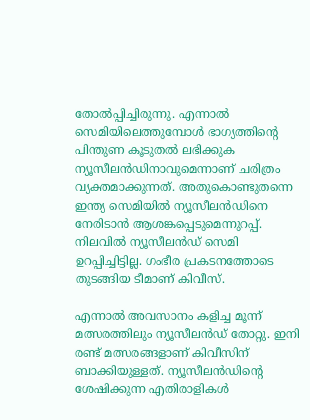തോല്‍പ്പിച്ചിരുന്നു. എന്നാല്‍ സെമിയിലെത്തുമ്പോള്‍ ഭാഗ്യത്തിന്റെ പിന്തുണ കൂടുതല്‍ ലഭിക്കുക ന്യൂസീലന്‍ഡിനാവുമെന്നാണ് ചരിത്രം വ്യക്തമാക്കുന്നത്. അതുകൊണ്ടുതന്നെ ഇന്ത്യ സെമിയില്‍ ന്യൂസീലന്‍ഡിനെ നേരിടാന്‍ ആശങ്കപ്പെടുമെന്നുറപ്പ്. നിലവില്‍ ന്യൂസീലന്‍ഡ് സെമി ഉറപ്പിച്ചിട്ടില്ല. ഗംഭീര പ്രകടനത്തോടെ തുടങ്ങിയ ടീമാണ് കിവീസ്.

എന്നാല്‍ അവസാനം കളിച്ച മൂന്ന് മത്സരത്തിലും ന്യൂസീലന്‍ഡ് തോറ്റു. ഇനി രണ്ട് മത്സരങ്ങളാണ് കിവീസിന് ബാക്കിയുള്ളത്. ന്യൂസീലന്‍ഡിന്റെ ശേഷിക്കുന്ന എതിരാളികള്‍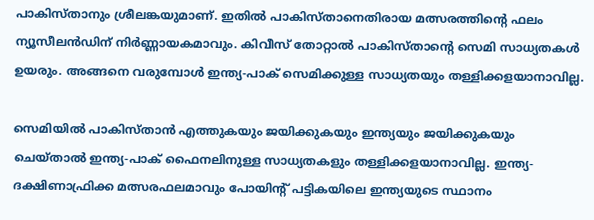പാകിസ്താനും ശ്രീലങ്കയുമാണ്. ഇതില്‍ പാകിസ്താനെതിരായ മത്സരത്തിന്റെ ഫലം ന്യൂസീലന്‍ഡിന് നിര്‍ണ്ണായകമാവും. കിവീസ് തോറ്റാല്‍ പാകിസ്താന്റെ സെമി സാധ്യതകള്‍ ഉയരും. അങ്ങനെ വരുമ്പോള്‍ ഇന്ത്യ-പാക് സെമിക്കുള്ള സാധ്യതയും തള്ളിക്കളയാനാവില്ല.

സെമിയില്‍ പാകിസ്താന്‍ എത്തുകയും ജയിക്കുകയും ഇന്ത്യയും ജയിക്കുകയും ചെയ്താല്‍ ഇന്ത്യ-പാക് ഫൈനലിനുള്ള സാധ്യതകളും തള്ളിക്കളയാനാവില്ല. ഇന്ത്യ-ദക്ഷിണാഫ്രിക്ക മത്സരഫലമാവും പോയിന്റ് പട്ടികയിലെ ഇന്ത്യയുടെ സ്ഥാനം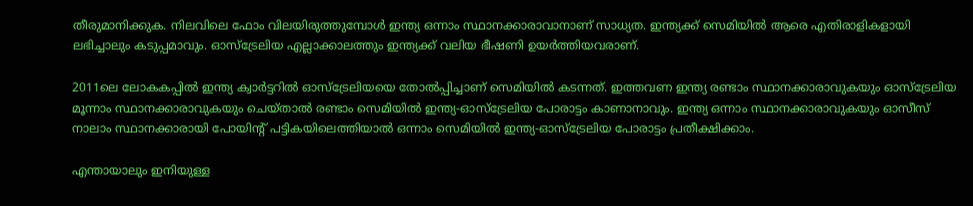തീരുമാനിക്കുക. നിലവിലെ ഫോം വിലയിരുത്തുമ്പോള്‍ ഇന്ത്യ ഒന്നാം സ്ഥാനക്കാരാവാനാണ് സാധ്യത. ഇന്ത്യക്ക് സെമിയില്‍ ആരെ എതിരാളികളായി ലഭിച്ചാലും കടുപ്പമാവും. ഓസ്‌ട്രേലിയ എല്ലാക്കാലത്തും ഇന്ത്യക്ക് വലിയ ഭീഷണി ഉയര്‍ത്തിയവരാണ്.

2011ലെ ലോകകപ്പില്‍ ഇന്ത്യ ക്വാര്‍ട്ടറില്‍ ഓസ്‌ട്രേലിയയെ തോല്‍പ്പിച്ചാണ് സെമിയില്‍ കടന്നത്. ഇത്തവണ ഇന്ത്യ രണ്ടാം സ്ഥാനക്കാരാവുകയും ഓസ്‌ട്രേലിയ മൂന്നാം സ്ഥാനക്കാരാവുകയും ചെയ്താല്‍ രണ്ടാം സെമിയില്‍ ഇന്ത്യ-ഓസ്‌ട്രേലിയ പോരാട്ടം കാണാനാവും. ഇന്ത്യ ഒന്നാം സ്ഥാനക്കാരാവുകയും ഓസീസ് നാലാം സ്ഥാനക്കാരായി പോയിന്റ് പട്ടികയിലെത്തിയാല്‍ ഒന്നാം സെമിയില്‍ ഇന്ത്യ-ഓസ്‌ട്രേലിയ പോരാട്ടം പ്രതീക്ഷിക്കാം.

എന്തായാലും ഇനിയുള്ള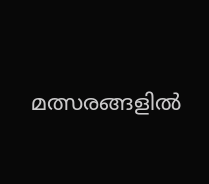മത്സരങ്ങളില്‍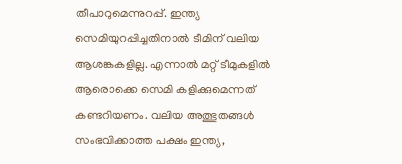തീപാറുമെന്നുറപ്പ്. ഇന്ത്യ സെമിയുറപ്പിച്ചതിനാല്‍ ടീമിന് വലിയ ആശങ്കകളില്ല. എന്നാല്‍ മറ്റ് ടീമുകളില്‍ ആരൊക്കെ സെമി കളിക്കുമെന്നത് കണ്ടറിയണം. വലിയ അത്ഭുതങ്ങള്‍ സംഭവിക്കാത്ത പക്ഷം ഇന്ത്യ,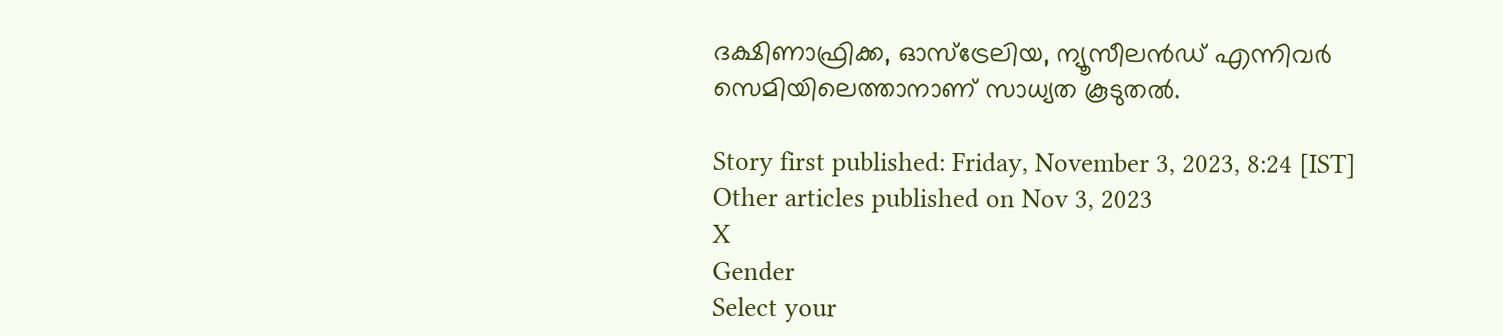ദക്ഷിണാഫ്രിക്ക, ഓസ്‌ട്രേലിയ, ന്യൂസീലന്‍ഡ് എന്നിവര്‍ സെമിയിലെത്താനാണ് സാധ്യത കൂടുതല്‍.

Story first published: Friday, November 3, 2023, 8:24 [IST]
Other articles published on Nov 3, 2023
X
Gender
Select your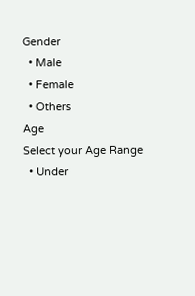Gender
  • Male
  • Female
  • Others
Age
Select your Age Range
  • Under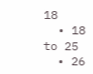18
  • 18 to 25
  • 26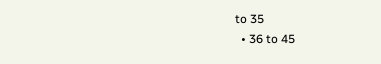to 35
  • 36 to 45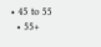• 45 to 55
  • 55+